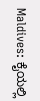Maldives: ಕೈಯಲ್ಲಿ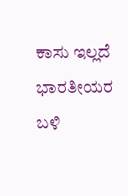ಕಾಸು ಇಲ್ಲದೆ ಭಾರತೀಯರ ಬಳಿ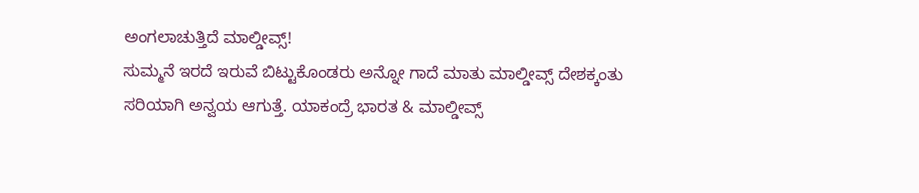ಅಂಗಲಾಚುತ್ತಿದೆ ಮಾಲ್ಡೀವ್ಸ್!
ಸುಮ್ಮನೆ ಇರದೆ ಇರುವೆ ಬಿಟ್ಟುಕೊಂಡರು ಅನ್ನೋ ಗಾದೆ ಮಾತು ಮಾಲ್ಡೀವ್ಸ್ ದೇಶಕ್ಕಂತು ಸರಿಯಾಗಿ ಅನ್ವಯ ಆಗುತ್ತೆ. ಯಾಕಂದ್ರೆ ಭಾರತ & ಮಾಲ್ಡೀವ್ಸ್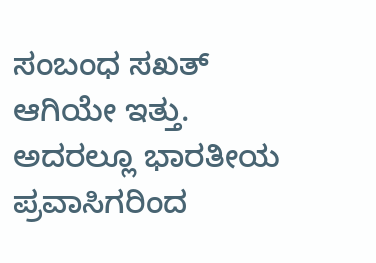ಸಂಬಂಧ ಸಖತ್ ಆಗಿಯೇ ಇತ್ತು. ಅದರಲ್ಲೂ ಭಾರತೀಯ ಪ್ರವಾಸಿಗರಿಂದ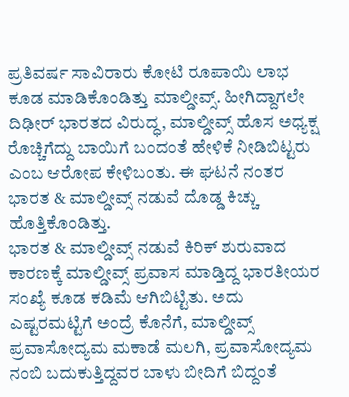ಪ್ರತಿವರ್ಷ ಸಾವಿರಾರು ಕೋಟಿ ರೂಪಾಯಿ ಲಾಭ ಕೂಡ ಮಾಡಿಕೊಂಡಿತ್ತು ಮಾಲ್ಡೀವ್ಸ್. ಹೀಗಿದ್ದಾಗಲೇ ದಿಢೀರ್ ಭಾರತದ ವಿರುದ್ಧ, ಮಾಲ್ಡೀವ್ಸ್ ಹೊಸ ಅಧ್ಯಕ್ಷ ರೊಚ್ಚಿಗೆದ್ದು ಬಾಯಿಗೆ ಬಂದಂತೆ ಹೇಳಿಕೆ ನೀಡಿಬಿಟ್ಟರು ಎಂಬ ಆರೋಪ ಕೇಳಿಬಂತು. ಈ ಘಟನೆ ನಂತರ ಭಾರತ & ಮಾಲ್ಡೀವ್ಸ್ ನಡುವೆ ದೊಡ್ಡ ಕಿಚ್ಚು ಹೊತ್ತಿಕೊಂಡಿತ್ತು.
ಭಾರತ & ಮಾಲ್ಡೀವ್ಸ್ ನಡುವೆ ಕಿರಿಕ್ ಶುರುವಾದ ಕಾರಣಕ್ಕೆ ಮಾಲ್ಡೀವ್ಸ್ ಪ್ರವಾಸ ಮಾಡ್ತಿದ್ದ ಭಾರತೀಯರ ಸಂಖ್ಯೆ ಕೂಡ ಕಡಿಮೆ ಆಗಿಬಿಟ್ಟಿತು. ಅದು ಎಷ್ಟರಮಟ್ಟಿಗೆ ಅಂದ್ರೆ ಕೊನೆಗೆ, ಮಾಲ್ಡೀವ್ಸ್ ಪ್ರವಾಸೋದ್ಯಮ ಮಕಾಡೆ ಮಲಗಿ, ಪ್ರವಾಸೋದ್ಯಮ ನಂಬಿ ಬದುಕುತ್ತಿದ್ದವರ ಬಾಳು ಬೀದಿಗೆ ಬಿದ್ದಂತೆ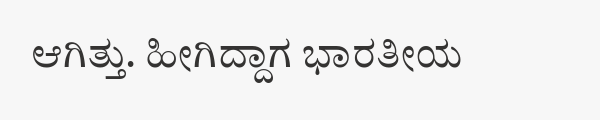ಆಗಿತ್ತು. ಹೀಗಿದ್ದಾಗ ಭಾರತೀಯ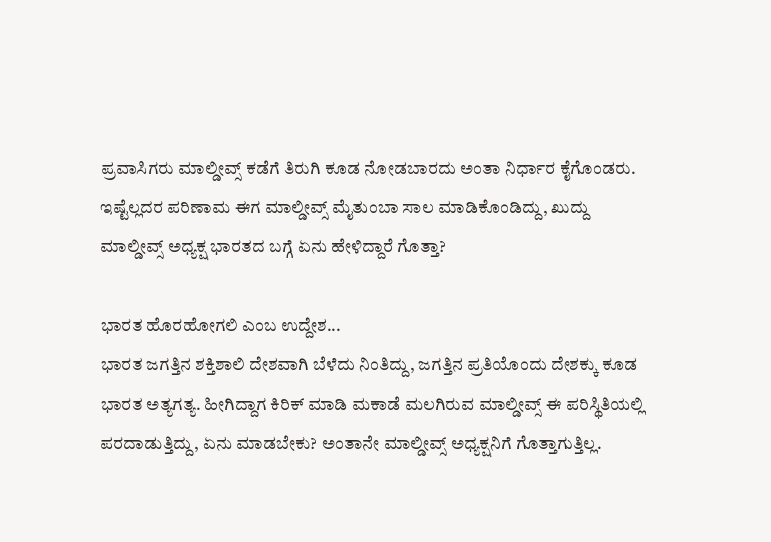ಪ್ರವಾಸಿಗರು ಮಾಲ್ಡೀವ್ಸ್ ಕಡೆಗೆ ತಿರುಗಿ ಕೂಡ ನೋಡಬಾರದು ಅಂತಾ ನಿರ್ಧಾರ ಕೈಗೊಂಡರು. ಇಷ್ಟೆಲ್ಲದರ ಪರಿಣಾಮ ಈಗ ಮಾಲ್ಡೀವ್ಸ್ ಮೈತುಂಬಾ ಸಾಲ ಮಾಡಿಕೊಂಡಿದ್ದು, ಖುದ್ದು ಮಾಲ್ಡೀವ್ಸ್ ಅಧ್ಯಕ್ಷ ಭಾರತದ ಬಗ್ಗೆ ಏನು ಹೇಳಿದ್ದಾರೆ ಗೊತ್ತಾ?

ಭಾರತ ಹೊರಹೋಗಲಿ ಎಂಬ ಉದ್ದೇಶ...
ಭಾರತ ಜಗತ್ತಿನ ಶಕ್ತಿಶಾಲಿ ದೇಶವಾಗಿ ಬೆಳೆದು ನಿಂತಿದ್ದು, ಜಗತ್ತಿನ ಪ್ರತಿಯೊಂದು ದೇಶಕ್ಕು ಕೂಡ ಭಾರತ ಅತ್ಯಗತ್ಯ. ಹೀಗಿದ್ದಾಗ ಕಿರಿಕ್ ಮಾಡಿ ಮಕಾಡೆ ಮಲಗಿರುವ ಮಾಲ್ಡೀವ್ಸ್ ಈ ಪರಿಸ್ಥಿತಿಯಲ್ಲಿ ಪರದಾಡುತ್ತಿದ್ದು, ಏನು ಮಾಡಬೇಕು? ಅಂತಾನೇ ಮಾಲ್ಡೀವ್ಸ್ ಅಧ್ಯಕ್ಷನಿಗೆ ಗೊತ್ತಾಗುತ್ತಿಲ್ಲ.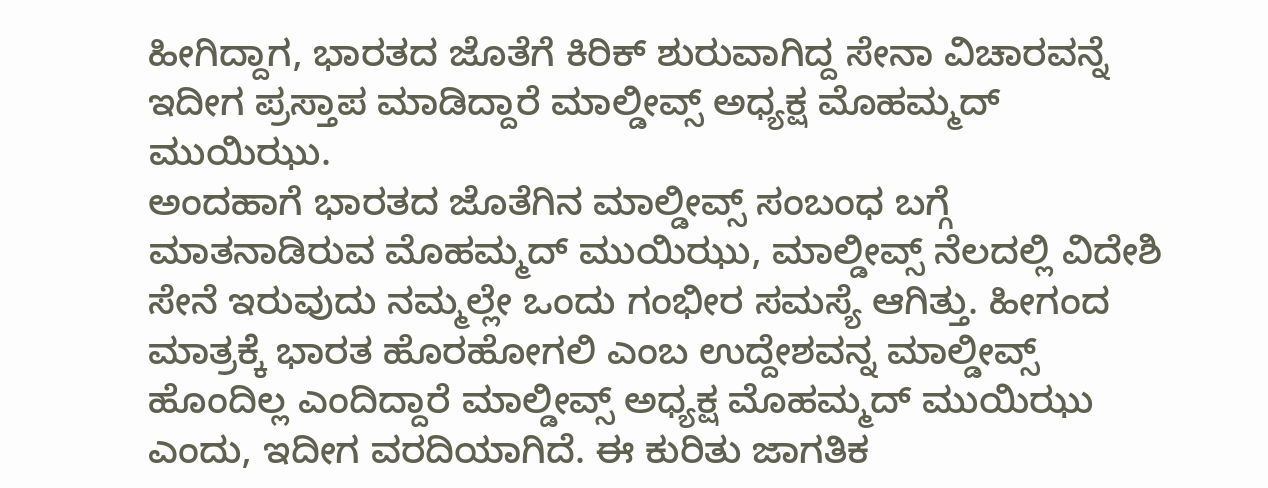ಹೀಗಿದ್ದಾಗ, ಭಾರತದ ಜೊತೆಗೆ ಕಿರಿಕ್ ಶುರುವಾಗಿದ್ದ ಸೇನಾ ವಿಚಾರವನ್ನೆ ಇದೀಗ ಪ್ರಸ್ತಾಪ ಮಾಡಿದ್ದಾರೆ ಮಾಲ್ಡೀವ್ಸ್ ಅಧ್ಯಕ್ಷ ಮೊಹಮ್ಮದ್ ಮುಯಿಝು.
ಅಂದಹಾಗೆ ಭಾರತದ ಜೊತೆಗಿನ ಮಾಲ್ಡೀವ್ಸ್ ಸಂಬಂಧ ಬಗ್ಗೆ ಮಾತನಾಡಿರುವ ಮೊಹಮ್ಮದ್ ಮುಯಿಝು, ಮಾಲ್ಡೀವ್ಸ್ ನೆಲದಲ್ಲಿ ವಿದೇಶಿ ಸೇನೆ ಇರುವುದು ನಮ್ಮಲ್ಲೇ ಒಂದು ಗಂಭೀರ ಸಮಸ್ಯೆ ಆಗಿತ್ತು. ಹೀಗಂದ ಮಾತ್ರಕ್ಕೆ ಭಾರತ ಹೊರಹೋಗಲಿ ಎಂಬ ಉದ್ದೇಶವನ್ನ ಮಾಲ್ಡೀವ್ಸ್ ಹೊಂದಿಲ್ಲ ಎಂದಿದ್ದಾರೆ ಮಾಲ್ಡೀವ್ಸ್ ಅಧ್ಯಕ್ಷ ಮೊಹಮ್ಮದ್ ಮುಯಿಝು ಎಂದು, ಇದೀಗ ವರದಿಯಾಗಿದೆ. ಈ ಕುರಿತು ಜಾಗತಿಕ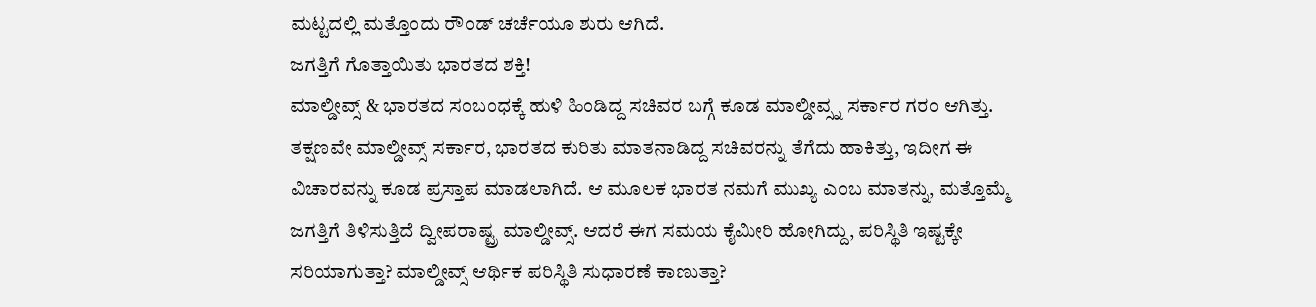ಮಟ್ಟದಲ್ಲಿ ಮತ್ತೊಂದು ರೌಂಡ್ ಚರ್ಚೆಯೂ ಶುರು ಆಗಿದೆ.
ಜಗತ್ತಿಗೆ ಗೊತ್ತಾಯಿತು ಭಾರತದ ಶಕ್ತಿ!
ಮಾಲ್ಡೀವ್ಸ್ & ಭಾರತದ ಸಂಬಂಧಕ್ಕೆ ಹುಳಿ ಹಿಂಡಿದ್ದ ಸಚಿವರ ಬಗ್ಗೆ ಕೂಡ ಮಾಲ್ಡೀವ್ಸ್ನ ಸರ್ಕಾರ ಗರಂ ಆಗಿತ್ತು. ತಕ್ಷಣವೇ ಮಾಲ್ಡೀವ್ಸ್ ಸರ್ಕಾರ, ಭಾರತದ ಕುರಿತು ಮಾತನಾಡಿದ್ದ ಸಚಿವರನ್ನು ತೆಗೆದು ಹಾಕಿತ್ತು, ಇದೀಗ ಈ ವಿಚಾರವನ್ನು ಕೂಡ ಪ್ರಸ್ತಾಪ ಮಾಡಲಾಗಿದೆ. ಆ ಮೂಲಕ ಭಾರತ ನಮಗೆ ಮುಖ್ಯ ಎಂಬ ಮಾತನ್ನು, ಮತ್ತೊಮ್ಮೆ ಜಗತ್ತಿಗೆ ತಿಳಿಸುತ್ತಿದೆ ದ್ವೀಪರಾಷ್ಟ್ರ ಮಾಲ್ಡೀವ್ಸ್. ಆದರೆ ಈಗ ಸಮಯ ಕೈಮೀರಿ ಹೋಗಿದ್ದು, ಪರಿಸ್ಥಿತಿ ಇಷ್ಟಕ್ಕೇ ಸರಿಯಾಗುತ್ತಾ? ಮಾಲ್ಡೀವ್ಸ್ ಆರ್ಥಿಕ ಪರಿಸ್ಥಿತಿ ಸುಧಾರಣೆ ಕಾಣುತ್ತಾ?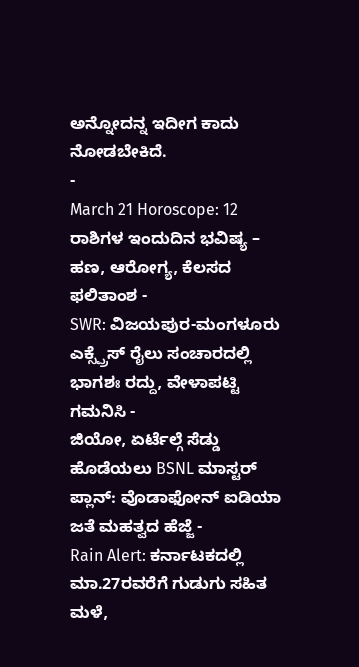ಅನ್ನೋದನ್ನ ಇದೀಗ ಕಾದು ನೋಡಬೇಕಿದೆ.
-
March 21 Horoscope: 12 ರಾಶಿಗಳ ಇಂದುದಿನ ಭವಿಷ್ಯ – ಹಣ, ಆರೋಗ್ಯ, ಕೆಲಸದ ಫಲಿತಾಂಶ -
SWR: ವಿಜಯಪುರ-ಮಂಗಳೂರು ಎಕ್ಸ್ಪ್ರೆಸ್ ರೈಲು ಸಂಚಾರದಲ್ಲಿ ಭಾಗಶಃ ರದ್ದು, ವೇಳಾಪಟ್ಟಿ ಗಮನಿಸಿ -
ಜಿಯೋ, ಏರ್ಟೆಲ್ಗೆ ಸೆಡ್ಡು ಹೊಡೆಯಲು BSNL ಮಾಸ್ಟರ್ ಪ್ಲಾನ್: ವೊಡಾಫೋನ್ ಐಡಿಯಾ ಜತೆ ಮಹತ್ವದ ಹೆಜ್ಜೆ -
Rain Alert: ಕರ್ನಾಟಕದಲ್ಲಿ ಮಾ.27ರವರೆಗೆ ಗುಡುಗು ಸಹಿತ ಮಳೆ,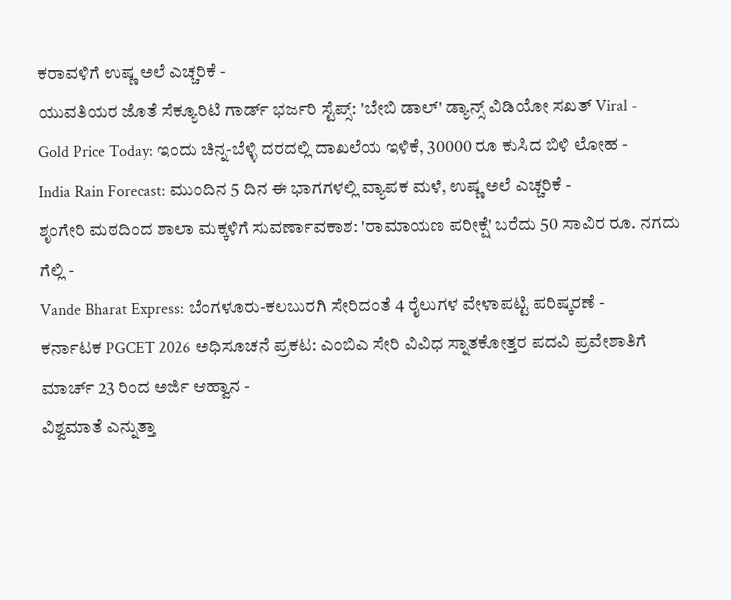ಕರಾವಳಿಗೆ ಉಷ್ಣ ಅಲೆ ಎಚ್ಚರಿಕೆ -
ಯುವತಿಯರ ಜೊತೆ ಸೆಕ್ಯೂರಿಟಿ ಗಾರ್ಡ್ ಭರ್ಜರಿ ಸ್ಟೆಪ್ಸ್: 'ಬೇಬಿ ಡಾಲ್' ಡ್ಯಾನ್ಸ್ ವಿಡಿಯೋ ಸಖತ್ Viral -
Gold Price Today: ಇಂದು ಚಿನ್ನ-ಬೆಳ್ಳಿ ದರದಲ್ಲಿ ದಾಖಲೆಯ ಇಳಿಕೆ, 30000 ರೂ ಕುಸಿದ ಬಿಳಿ ಲೋಹ -
India Rain Forecast: ಮುಂದಿನ 5 ದಿನ ಈ ಭಾಗಗಳಲ್ಲಿ ವ್ಯಾಪಕ ಮಳೆ, ಉಷ್ಣ ಅಲೆ ಎಚ್ಚರಿಕೆ -
ಶೃಂಗೇರಿ ಮಠದಿಂದ ಶಾಲಾ ಮಕ್ಕಳಿಗೆ ಸುವರ್ಣಾವಕಾಶ: 'ರಾಮಾಯಣ ಪರೀಕ್ಷೆ' ಬರೆದು 50 ಸಾವಿರ ರೂ. ನಗದು ಗೆಲ್ಲಿ -
Vande Bharat Express: ಬೆಂಗಳೂರು-ಕಲಬುರಗಿ ಸೇರಿದಂತೆ 4 ರೈಲುಗಳ ವೇಳಾಪಟ್ಟಿ ಪರಿಷ್ಕರಣೆ -
ಕರ್ನಾಟಕ PGCET 2026 ಅಧಿಸೂಚನೆ ಪ್ರಕಟ: ಎಂಬಿಎ ಸೇರಿ ವಿವಿಧ ಸ್ನಾತಕೋತ್ತರ ಪದವಿ ಪ್ರವೇಶಾತಿಗೆ ಮಾರ್ಚ್ 23 ರಿಂದ ಅರ್ಜಿ ಆಹ್ವಾನ -
ವಿಶ್ವಮಾತೆ ಎನ್ನುತ್ತಾ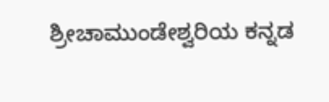ಶ್ರೀಚಾಮುಂಡೇಶ್ವರಿಯ ಕನ್ನಡ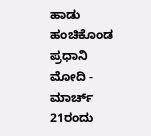ಹಾಡು ಹಂಚಿಕೊಂಡ ಪ್ರಧಾನಿ ಮೋದಿ -
ಮಾರ್ಚ್ 21ರಂದು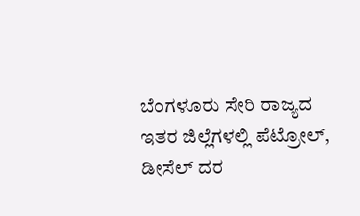ಬೆಂಗಳೂರು ಸೇರಿ ರಾಜ್ಯದ ಇತರ ಜಿಲ್ಲೆಗಳಲ್ಲಿ ಪೆಟ್ರೋಲ್, ಡೀಸೆಲ್ ದರ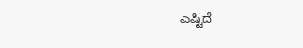ಎಷ್ಟಿದೆ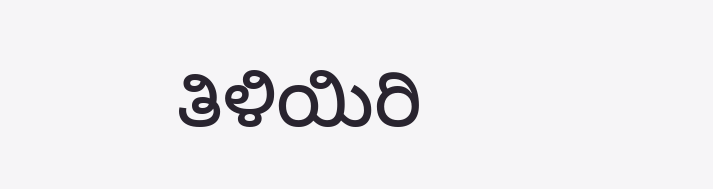ತಿಳಿಯಿರಿ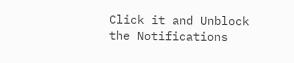Click it and Unblock the Notifications